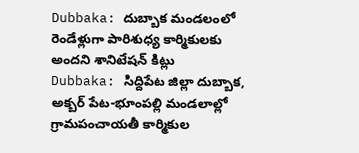Dubbaka: దుబ్బాక మండలంలో రెండేళ్లుగా పారిశుధ్య కార్మికులకు అందని శానిటేషన్ కిట్లు
Dubbaka: సిద్దిపేట జిల్లా దుబ్బాక, అక్బర్ పేట-భూంపల్లి మండలాల్లో గ్రామపంచాయతీ కార్మికుల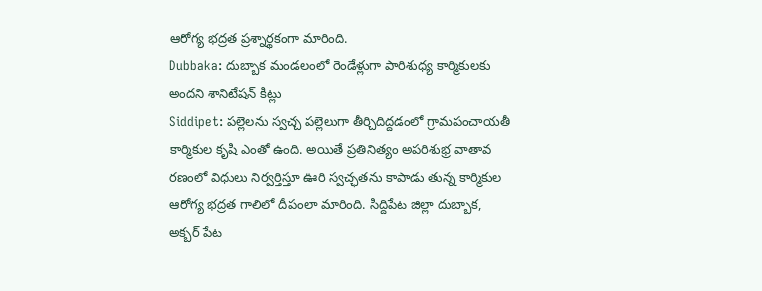ఆరోగ్య భద్రత ప్రశ్నార్థకంగా మారింది.
Dubbaka: దుబ్బాక మండలంలో రెండేళ్లుగా పారిశుధ్య కార్మికులకు అందని శానిటేషన్ కిట్లు
Siddipet: పల్లెలను స్వచ్చ పల్లెలుగా తీర్చిదిద్దడంలో గ్రామపంచాయతీ కార్మికుల కృషి ఎంతో ఉంది. అయితే ప్రతినిత్యం అపరిశుభ్ర వాతావ రణంలో విధులు నిర్వర్తిస్తూ ఊరి స్వచ్ఛతను కాపాడు తున్న కార్మికుల ఆరోగ్య భద్రత గాలిలో దీపంలా మారింది. సిద్దిపేట జిల్లా దుబ్బాక, అక్బర్ పేట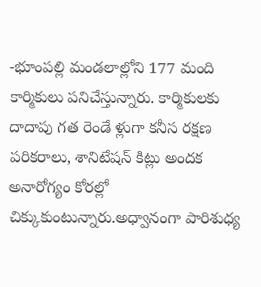-భూంపల్లి మండలాల్లోని 177 మంది కార్మికులు పనిచేస్తున్నారు. కార్మికులకు దాదాపు గత రెండే ళ్లుగా కనీస రక్షణ పరికరాలు, శానిటేషన్ కిట్లు అందక అనారోగ్యం కోరల్లో చిక్కుకుంటున్నారు.అధ్వానంగా పారిశుధ్య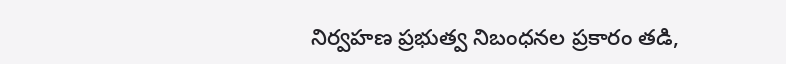నిర్వహణ ప్రభుత్వ నిబంధనల ప్రకారం తడి,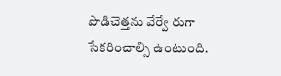పొడిచెత్తను వేర్వే రుగా సేకరించాల్సి ఉంటుంది.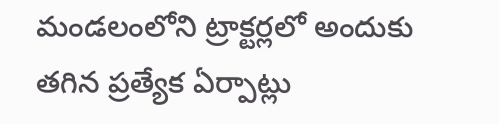మండలంలోని ట్రాక్టర్లలో అందుకు తగిన ప్రత్యేక ఏర్పాట్లు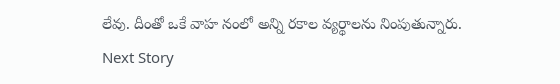లేవు. దీంతో ఒకే వాహ నంలో అన్ని రకాల వ్యర్థాలను నింపుతున్నారు.
Next Story